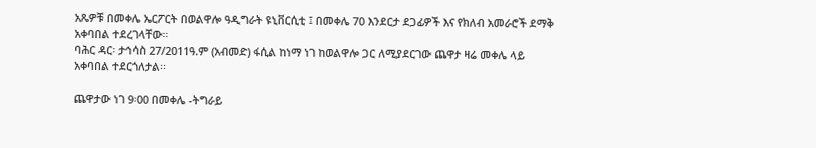አጼዎቹ በመቀሌ ኤርፖርት በወልዋሎ ዓዲግራት ዩኒቨርሲቲ ፤ በመቀሌ 70 እንደርታ ደጋፊዎች እና የክለብ አመራሮች ደማቅ አቀባበል ተደረገላቸው።
ባሕር ዳር፡ ታኅሳስ 27/2011ዓ.ም (አብመድ) ፋሲል ከነማ ነገ ከወልዋሎ ጋር ለሚያደርገው ጨዋታ ዛሬ መቀሌ ላይ አቀባበል ተደርጎለታል፡፡

ጨዋታው ነገ 9፡00 በመቀሌ -ትግራይ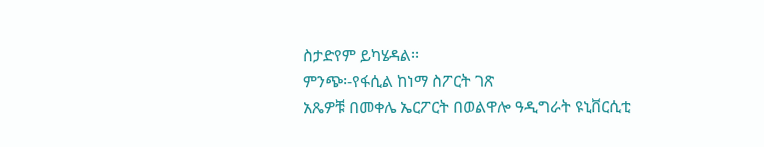ስታድየም ይካሄዳል፡፡
ምንጭ፡-የፋሲል ከነማ ስፖርት ገጽ
አጼዎቹ በመቀሌ ኤርፖርት በወልዋሎ ዓዲግራት ዩኒቨርሲቲ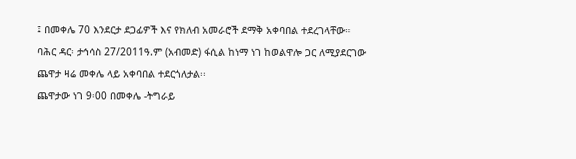፤ በመቀሌ 70 እንደርታ ደጋፊዎች እና የክለብ አመራሮች ደማቅ አቀባበል ተደረገላቸው።
ባሕር ዳር፡ ታኅሳስ 27/2011ዓ.ም (አብመድ) ፋሲል ከነማ ነገ ከወልዋሎ ጋር ለሚያደርገው ጨዋታ ዛሬ መቀሌ ላይ አቀባበል ተደርጎለታል፡፡
ጨዋታው ነገ 9፡00 በመቀሌ -ትግራይ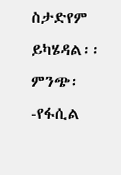ስታድየም ይካሄዳል፡፡
ምንጭ፡-የፋሲል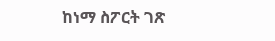ከነማ ስፖርት ገጽ